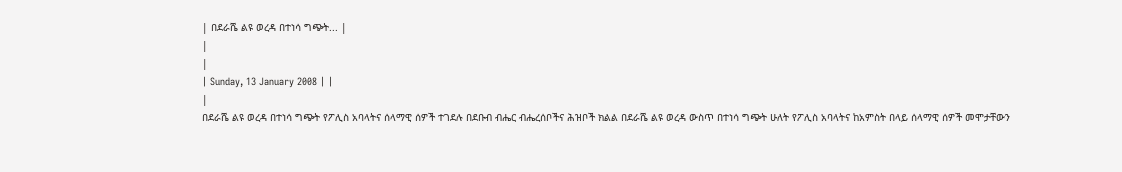| በደራሼ ልዩ ወረዳ በተነሳ ግጭት... |
|
|
| Sunday, 13 January 2008 | |
|
በደራሼ ልዩ ወረዳ በተነሳ ግጭት የፖሊስ አባላትና ሰላማዊ ሰዎች ተገደሉ በደቡብ ብሔር ብሔረሰቦችና ሕዝቦች ክልል በደራሼ ልዩ ወረዳ ውስጥ በተነሳ ግጭት ሁለት የፖሊስ አባላትና ከአምስት በላይ ሰላማዊ ሰዎች መሞታቸውን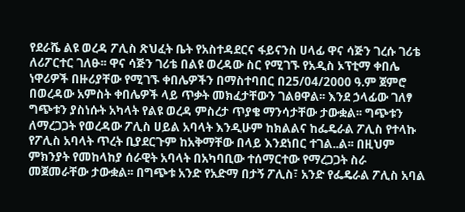የደራሼ ልዩ ወረዳ ፖሊስ ጽህፈት ቤት የአስተዳደርና ፋይናንስ ሀላፊ ዋና ሳጅን ገረሱ ገሪቴ ለሪፖርተር ገለፁ፡፡ ዋና ሳጅን ገሪቴ በልዩ ወረዳው ስር የሚገኙ የአዲስ ኦፕቲማ ቀበሌ ነዋሪዎች በዙሪያቸው የሚገኙ ቀበሌዎችን በማስተባበር በ25/04/2000 ዓ.ም ጀምሮ በወረዳው አምስት ቀበሌዎች ላይ ጥቃት መክፈታቸውን ገልፀዋል፡፡ እንደ ኃላፊው ገለፃ ግጭቱን ያስነሱት አካላት የልዩ ወረዳ ምስረታ ጥያቄ ማንሳታቸው ታውቋል፡፡ ግጭቱን ለማረጋጋት የወረዳው ፖሊስ ሀይል አባላት እንዲሁም ከክልልና ከፌዴራል ፖሊስ የተላኩ የፖሊስ አባላት ጥረት ቢያደርጉም ከአቅማቸው በላይ እንደነበር ተገል..ል፡፡ በዚህም ምክንያት የመከላከያ ሰራዊት አባላት በአካባቢው ተሰማርተው የማረጋጋት ስራ መጀመራቸው ታውቋል፡፡ በግጭቱ አንድ የአድማ በታኝ ፖሊስ፣ አንድ የፌዴራል ፖሊስ አባል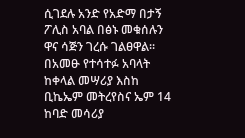ሲገደሉ አንድ የአድማ በታኝ ፖሊስ አባል በፅኑ መቁሰሉን ዋና ሳጅን ገረሱ ገልፀዋል፡፡ በአመፁ የተሳተፉ አባላት ከቀላል መሣሪያ እስከ ቢኬኤም መትረየስና ኤም 14 ከባድ መሳሪያ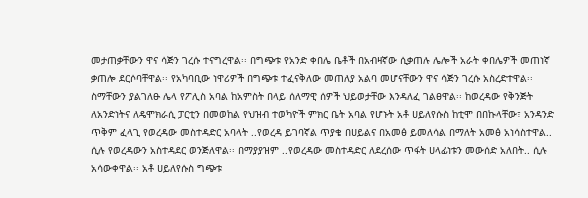መታጠቃቸውን ዋና ሳጅን ገረሱ ተናግረዋል፡፡ በግጭቱ የአንድ ቀበሌ ቤቶች በአብዛኛው ሲቃጠሉ ሌሎች አራት ቀበሌዎች መጠነኛ ቃጠሎ ደርሶባቸዋል፡፡ የአካባቢው ነዋሪዎች በግጭቱ ተፈናቅለው መጠለያ አልባ መሆናቸውን ዋና ሳጅን ገረሱ አስረድተዋል፡፡ ስማቸውን ያልገለፁ ሌላ የፖሊስ አባል ከአምስት በላይ ሰለማዊ ሰዎች ህይወታቸው እንዳለፈ ገልፀዋል፡፡ ከወረዳው የቅንጅት ለአንድነትና ለዴሞክራሲ ፓርቲን በመወከል የህዝብ ተወካዮች ምክር ቤት አባል የሆኑት አቶ ሀይለየሱስ ከቲሞ በበኩላቸው፣ አንዳንድ ጥቅም ፈላጊ የወረዳው መስተዳድር አባላት ..የወረዳ ይገባኛል ጥያቄ በሀይልና በአመፅ ይመለሳል በማለት አመፅ አነሳስተዋል.. ሲሉ የወረዳውን አስተዳደር ወንጅለዋል፡፡ በማያያዝም ..የወረዳው መስተዳድር ለደረሰው ጥፋት ሀላፊነቱን መውሰድ አለበት.. ሲሉ አሳውቀዋል፡፡ አቶ ሀይለየሱስ ግጭቱ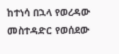ከተነሳ በኋላ የወረዳው መስተዳድር የወሰደው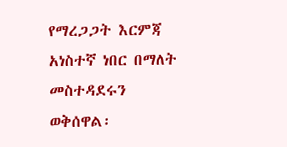የማረጋጋት እርምጃ አነስተኛ ነበር በማለት መስተዳደሩን ወቅሰዋል፡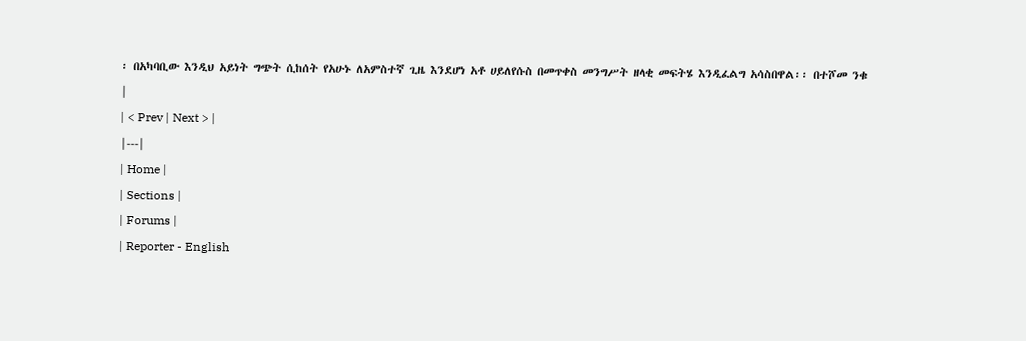፡ በአካባቢው እንዲህ አይነት ግጭት ሲከሰት የአሁኑ ለአምስተኛ ጊዜ እንደሆነ አቶ ሀይለየሱስ በመጥቀስ መንግሥት ዘላቂ መፍትሄ እንዲፈልግ አሳስበዋል፡፡ በተሾመ ንቁ |
| < Prev | Next > |
|---|
| Home |
| Sections |
| Forums |
| Reporter - English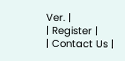Ver. |
| Register |
| Contact Us |